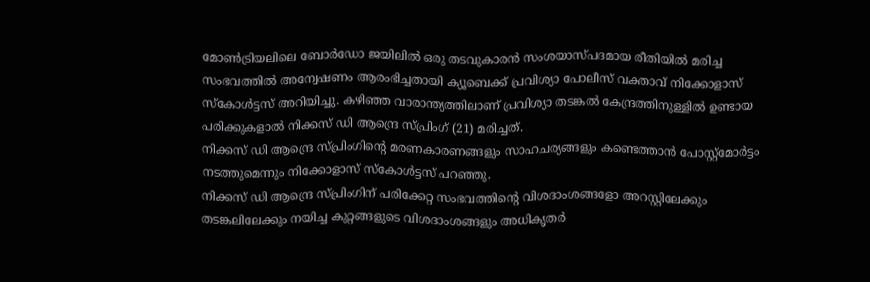മോൺട്രിയലിലെ ബോർഡോ ജയിലിൽ ഒരു തടവുകാരൻ സംശയാസ്പദമായ രീതിയിൽ മരിച്ച സംഭവത്തിൽ അന്വേഷണം ആരംഭിച്ചതായി ക്യൂബെക്ക് പ്രവിശ്യാ പോലീസ് വക്താവ് നിക്കോളാസ് സ്കോൾട്ടസ് അറിയിച്ചു. കഴിഞ്ഞ വാരാന്ത്യത്തിലാണ് പ്രവിശ്യാ തടങ്കൽ കേന്ദ്രത്തിനുള്ളിൽ ഉണ്ടായ പരിക്കുകളാൽ നിക്കസ് ഡി ആന്ദ്രെ സ്പ്രിംഗ് (21) മരിച്ചത്.
നിക്കസ് ഡി ആന്ദ്രെ സ്പ്രിംഗിന്റെ മരണകാരണങ്ങളും സാഹചര്യങ്ങളും കണ്ടെത്താൻ പോസ്റ്റ്മോർട്ടം നടത്തുമെന്നും നിക്കോളാസ് സ്കോൾട്ടസ് പറഞ്ഞു.
നിക്കസ് ഡി ആന്ദ്രെ സ്പ്രിംഗിന് പരിക്കേറ്റ സംഭവത്തിന്റെ വിശദാംശങ്ങളോ അറസ്റ്റിലേക്കും തടങ്കലിലേക്കും നയിച്ച കുറ്റങ്ങളുടെ വിശദാംശങ്ങളും അധികൃതർ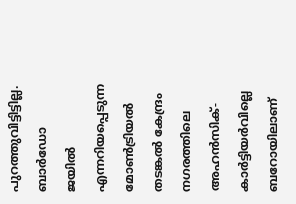പുറത്തുവിട്ടിട്ടില്ല.
ബാർഡോ ജയിൽ എന്നറിയപ്പെടുന്ന മോൺട്രിയൽ തടങ്കൽ കേന്ദ്രം നഗരത്തിലെ അഹൻസിക്-കാർട്ടിയർവില്ലെ ബറോയിലാണ്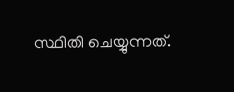സ്ഥിതി ചെയ്യുന്നത്.